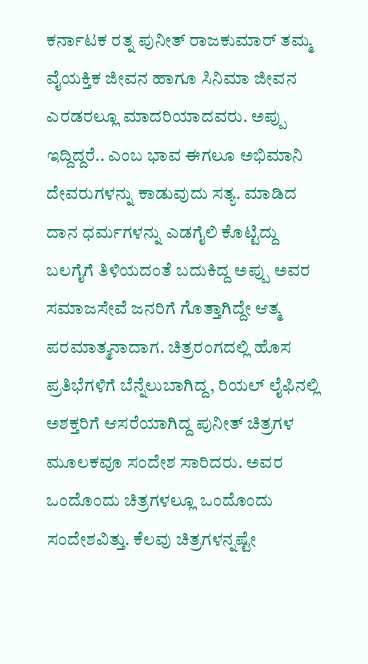ಕರ್ನಾಟಕ ರತ್ನ ಪುನೀತ್ ರಾಜಕುಮಾರ್ ತಮ್ಮ ವೈಯಕ್ತಿಕ ಜೀವನ ಹಾಗೂ ಸಿನಿಮಾ ಜೀವನ ಎರಡರಲ್ಲೂ ಮಾದರಿಯಾದವರು. ಅಪ್ಪು ಇದ್ದಿದ್ದರೆ.. ಎಂಬ ಭಾವ ಈಗಲೂ ಅಭಿಮಾನಿ ದೇವರುಗಳನ್ನು ಕಾಡುವುದು ಸತ್ಯ. ಮಾಡಿದ ದಾನ ಧರ್ಮಗಳನ್ನು ಎಡಗೈಲಿ ಕೊಟ್ಟಿದ್ದು ಬಲಗೈಗೆ ತಿಳಿಯದಂತೆ ಬದುಕಿದ್ದ ಅಪ್ಪು ಅವರ ಸಮಾಜಸೇವೆ ಜನರಿಗೆ ಗೊತ್ತಾಗಿದ್ದೇ ಆತ್ಮ ಪರಮಾತ್ಮನಾದಾಗ. ಚಿತ್ರರಂಗದಲ್ಲಿ ಹೊಸ ಪ್ರತಿಭೆಗಳಿಗೆ ಬೆನ್ನೆಲುಬಾಗಿದ್ದ, ರಿಯಲ್ ಲೈಫಿನಲ್ಲಿ ಅಶಕ್ತರಿಗೆ ಆಸರೆಯಾಗಿದ್ದ ಪುನೀತ್ ಚಿತ್ರಗಳ ಮೂಲಕವೂ ಸಂದೇಶ ಸಾರಿದರು. ಅವರ ಒಂದೊಂದು ಚಿತ್ರಗಳಲ್ಲೂ ಒಂದೊಂದು ಸಂದೇಶವಿತ್ತು. ಕೆಲವು ಚಿತ್ರಗಳನ್ನಷ್ಟೇ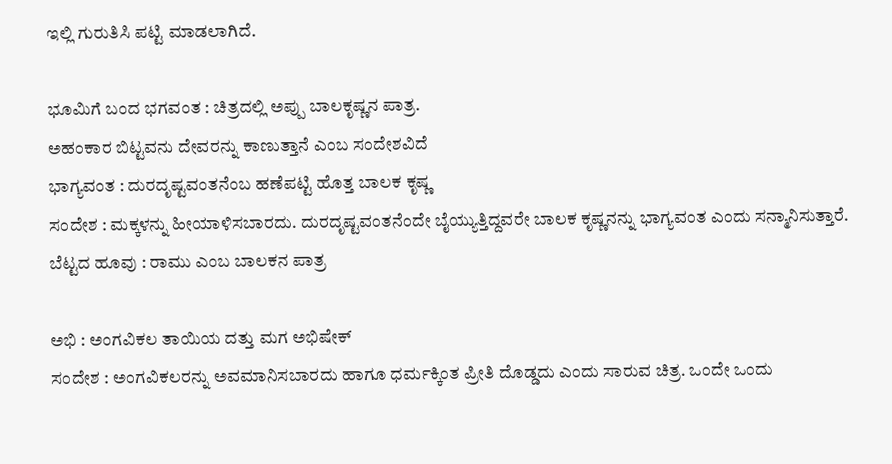ಇಲ್ಲಿ ಗುರುತಿಸಿ ಪಟ್ಟಿ ಮಾಡಲಾಗಿದೆ.

ಭೂಮಿಗೆ ಬಂದ ಭಗವಂತ : ಚಿತ್ರದಲ್ಲಿ ಅಪ್ಪು ಬಾಲಕೃಷ್ಣನ ಪಾತ್ರ.
ಅಹಂಕಾರ ಬಿಟ್ಟವನು ದೇವರನ್ನು ಕಾಣುತ್ತಾನೆ ಎಂಬ ಸಂದೇಶವಿದೆ
ಭಾಗ್ಯವಂತ : ದುರದೃಷ್ಟವಂತನೆಂಬ ಹಣೆಪಟ್ಟಿ ಹೊತ್ತ ಬಾಲಕ ಕೃಷ್ಣ
ಸಂದೇಶ : ಮಕ್ಕಳನ್ನು ಹೀಯಾಳಿಸಬಾರದು. ದುರದೃಷ್ಟವಂತನೆಂದೇ ಬೈಯ್ಯುತ್ತಿದ್ದವರೇ ಬಾಲಕ ಕೃಷ್ಣನನ್ನು ಭಾಗ್ಯವಂತ ಎಂದು ಸನ್ಮಾನಿಸುತ್ತಾರೆ.
ಬೆಟ್ಟದ ಹೂವು : ರಾಮು ಎಂಬ ಬಾಲಕನ ಪಾತ್ರ

ಅಭಿ : ಅಂಗವಿಕಲ ತಾಯಿಯ ದತ್ತು ಮಗ ಅಭಿಷೇಕ್
ಸಂದೇಶ : ಅಂಗವಿಕಲರನ್ನು ಅವಮಾನಿಸಬಾರದು ಹಾಗೂ ಧರ್ಮಕ್ಕಿಂತ ಪ್ರೀತಿ ದೊಡ್ಡದು ಎಂದು ಸಾರುವ ಚಿತ್ರ. ಒಂದೇ ಒಂದು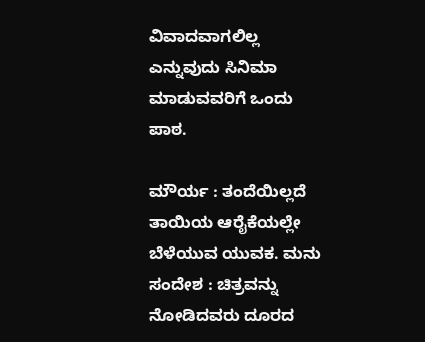ವಿವಾದವಾಗಲಿಲ್ಲ ಎನ್ನುವುದು ಸಿನಿಮಾ ಮಾಡುವವರಿಗೆ ಒಂದು ಪಾಠ.

ಮೌರ್ಯ : ತಂದೆಯಿಲ್ಲದೆ ತಾಯಿಯ ಆರೈಕೆಯಲ್ಲೇ ಬೆಳೆಯುವ ಯುವಕ. ಮನು
ಸಂದೇಶ : ಚಿತ್ರವನ್ನು ನೋಡಿದವರು ದೂರದ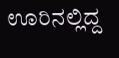ಊರಿನಲ್ಲಿದ್ದ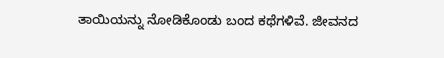ತಾಯಿಯನ್ನು ನೋಡಿಕೊಂಡು ಬಂದ ಕಥೆಗಳಿವೆ. ಜೀವನದ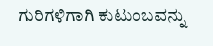ಗುರಿಗಳಿಗಾಗಿ ಕುಟುಂಬವನ್ನು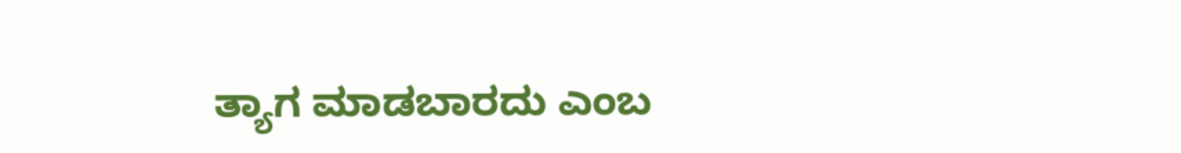ತ್ಯಾಗ ಮಾಡಬಾರದು ಎಂಬ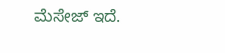ಮೆಸೇಜ್ ಇದೆ.